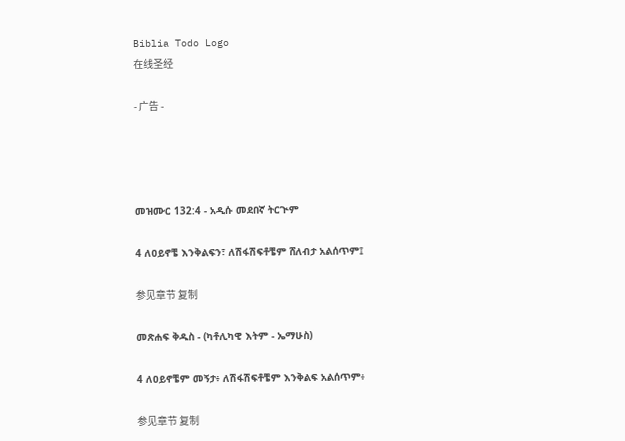Biblia Todo Logo
在线圣经

- 广告 -




መዝሙር 132:4 - አዲሱ መደበኛ ትርጒም

4 ለዐይኖቼ እንቅልፍን፣ ለሽፋሽፍቶቼም ሸለብታ አልሰጥም፤

参见章节 复制

መጽሐፍ ቅዱስ - (ካቶሊካዊ እትም - ኤማሁስ)

4 ለዐይኖቼም መኝታ፥ ለሽፋሽፍቶቼም እንቅልፍ አልሰጥም፥

参见章节 复制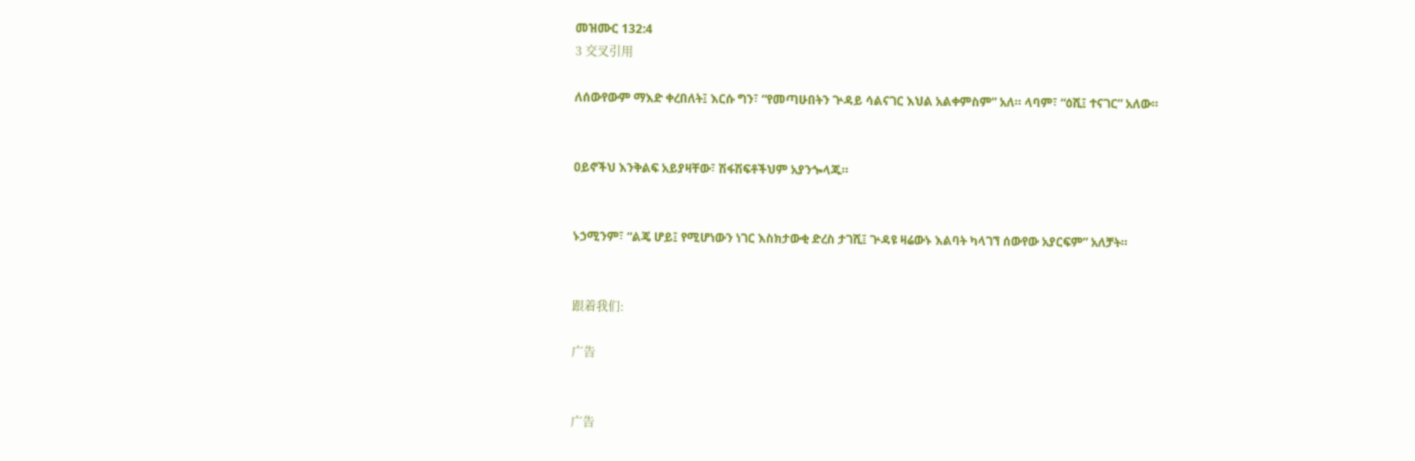መዝሙር 132:4
3 交叉引用

ለሰውየውም ማእድ ቀረበለት፤ እርሱ ግን፣ “የመጣሁበትን ጕዳይ ሳልናገር እህል አልቀምስም” አለ። ላባም፣ “ዕሺ፤ ተናገር” አለው።


ዐይኖችህ እንቅልፍ አይያዛቸው፣ ሽፋሽፍቶችህም አያንጐላጁ።


ኑኃሚንም፣ “ልጄ ሆይ፤ የሚሆነውን ነገር እስክታውቂ ድረስ ታገሺ፤ ጕዳዩ ዛሬውኑ እልባት ካላገኘ ሰውየው አያርፍም” አለቻት።


跟着我们:

广告


广告